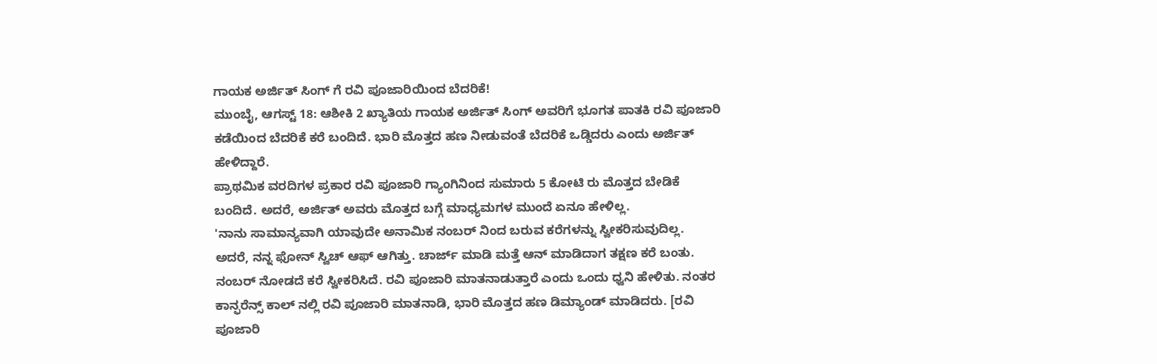ಗಾಯಕ ಅರ್ಜಿತ್ ಸಿಂಗ್ ಗೆ ರವಿ ಪೂಜಾರಿಯಿಂದ ಬೆದರಿಕೆ!
ಮುಂಬೈ, ಆಗಸ್ಟ್ 18: ಆಶೀಕಿ 2 ಖ್ಯಾತಿಯ ಗಾಯಕ ಅರ್ಜಿತ್ ಸಿಂಗ್ ಅವರಿಗೆ ಭೂಗತ ಪಾತಕಿ ರವಿ ಪೂಜಾರಿ ಕಡೆಯಿಂದ ಬೆದರಿಕೆ ಕರೆ ಬಂದಿದೆ. ಭಾರಿ ಮೊತ್ತದ ಹಣ ನೀಡುವಂತೆ ಬೆದರಿಕೆ ಒಡ್ಡಿದರು ಎಂದು ಅರ್ಜಿತ್ ಹೇಳಿದ್ದಾರೆ.
ಪ್ರಾಥಮಿಕ ವರದಿಗಳ ಪ್ರಕಾರ ರವಿ ಪೂಜಾರಿ ಗ್ಯಾಂಗಿನಿಂದ ಸುಮಾರು 5 ಕೋಟಿ ರು ಮೊತ್ತದ ಬೇಡಿಕೆ ಬಂದಿದೆ. ಅದರೆ, ಅರ್ಜಿತ್ ಅವರು ಮೊತ್ತದ ಬಗ್ಗೆ ಮಾಧ್ಯಮಗಳ ಮುಂದೆ ಏನೂ ಹೇಳಿಲ್ಲ.
'ನಾನು ಸಾಮಾನ್ಯವಾಗಿ ಯಾವುದೇ ಅನಾಮಿಕ ನಂಬರ್ ನಿಂದ ಬರುವ ಕರೆಗಳನ್ನು ಸ್ವೀಕರಿಸುವುದಿಲ್ಲ. ಅದರೆ, ನನ್ನ ಫೋನ್ ಸ್ವಿಚ್ ಆಫ್ ಆಗಿತ್ತು. ಚಾರ್ಜ್ ಮಾಡಿ ಮತ್ತೆ ಆನ್ ಮಾಡಿದಾಗ ತಕ್ಷಣ ಕರೆ ಬಂತು. ನಂಬರ್ ನೋಡದೆ ಕರೆ ಸ್ವೀಕರಿಸಿದೆ. ರವಿ ಪೂಜಾರಿ ಮಾತನಾಡುತ್ತಾರೆ ಎಂದು ಒಂದು ಧ್ವನಿ ಹೇಳಿತು. ನಂತರ ಕಾನ್ಫರೆನ್ಸ್ ಕಾಲ್ ನಲ್ಲಿ ರವಿ ಪೂಜಾರಿ ಮಾತನಾಡಿ, ಭಾರಿ ಮೊತ್ತದ ಹಣ ಡಿಮ್ಯಾಂಡ್ ಮಾಡಿದರು. [ರವಿ ಪೂಜಾರಿ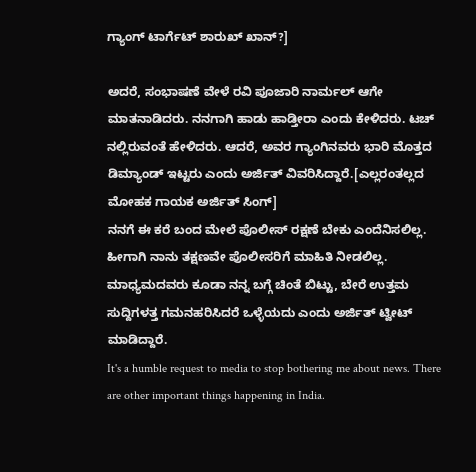ಗ್ಯಾಂಗ್ ಟಾರ್ಗೆಟ್ ಶಾರುಖ್ ಖಾನ್?]

ಅದರೆ, ಸಂಭಾಷಣೆ ವೇಳೆ ರವಿ ಪೂಜಾರಿ ನಾರ್ಮಲ್ ಆಗೇ ಮಾತನಾಡಿದರು. ನನಗಾಗಿ ಹಾಡು ಹಾಡ್ತೀರಾ ಎಂದು ಕೇಳಿದರು. ಟಚ್ ನಲ್ಲಿರುವಂತೆ ಹೇಳಿದರು. ಆದರೆ, ಅವರ ಗ್ಯಾಂಗಿನವರು ಭಾರಿ ಮೊತ್ತದ ಡಿಮ್ಯಾಂಡ್ ಇಟ್ಟರು ಎಂದು ಅರ್ಜಿತ್ ವಿವರಿಸಿದ್ದಾರೆ.[ಎಲ್ಲರಂತಲ್ಲದ ಮೋಹಕ ಗಾಯಕ ಅರ್ಜಿತ್ ಸಿಂಗ್]
ನನಗೆ ಈ ಕರೆ ಬಂದ ಮೇಲೆ ಪೊಲೀಸ್ ರಕ್ಷಣೆ ಬೇಕು ಎಂದೆನಿಸಲಿಲ್ಲ. ಹೀಗಾಗಿ ನಾನು ತಕ್ಷಣವೇ ಪೊಲೀಸರಿಗೆ ಮಾಹಿತಿ ನೀಡಲಿಲ್ಲ. ಮಾಧ್ಯಮದವರು ಕೂಡಾ ನನ್ನ ಬಗ್ಗೆ ಚಿಂತೆ ಬಿಟ್ಟು, ಬೇರೆ ಉತ್ತಮ ಸುದ್ದಿಗಳತ್ತ ಗಮನಹರಿಸಿದರೆ ಒಳ್ಳೆಯದು ಎಂದು ಅರ್ಜಿತ್ ಟ್ವೀಟ್ ಮಾಡಿದ್ದಾರೆ.
It's a humble request to media to stop bothering me about news. There are other important things happening in India.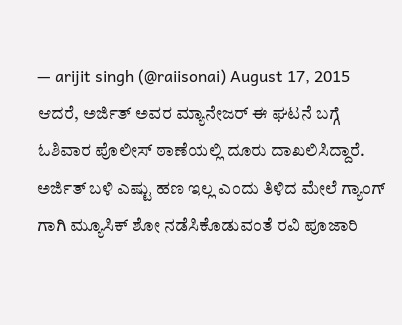— arijit singh (@raiisonai) August 17, 2015 ಆದರೆ, ಅರ್ಜಿತ್ ಅವರ ಮ್ಯಾನೇಜರ್ ಈ ಘಟನೆ ಬಗ್ಗೆ ಓಶಿವಾರ ಪೊಲೀಸ್ ಠಾಣೆಯಲ್ಲಿ ದೂರು ದಾಖಲಿಸಿದ್ದಾರೆ. ಅರ್ಜಿತ್ ಬಳಿ ಎಷ್ಟು ಹಣ ಇಲ್ಲ ಎಂದು ತಿಳಿದ ಮೇಲೆ ಗ್ಯಾಂಗ್ ಗಾಗಿ ಮ್ಯೂಸಿಕ್ ಶೋ ನಡೆಸಿಕೊಡುವಂತೆ ರವಿ ಪೂಜಾರಿ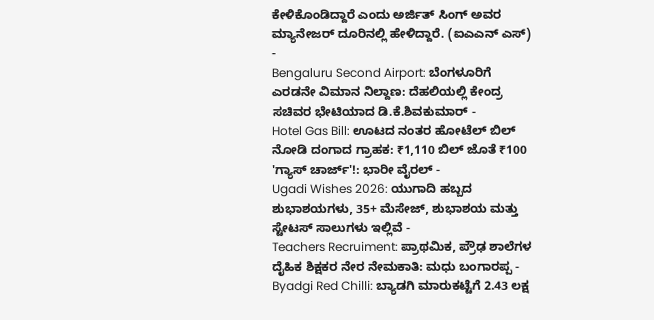ಕೇಳಿಕೊಂಡಿದ್ದಾರೆ ಎಂದು ಅರ್ಜಿತ್ ಸಿಂಗ್ ಅವರ ಮ್ಯಾನೇಜರ್ ದೂರಿನಲ್ಲಿ ಹೇಳಿದ್ದಾರೆ. (ಐಎಎನ್ ಎಸ್)
-
Bengaluru Second Airport: ಬೆಂಗಳೂರಿಗೆ ಎರಡನೇ ವಿಮಾನ ನಿಲ್ದಾಣ: ದೆಹಲಿಯಲ್ಲಿ ಕೇಂದ್ರ ಸಚಿವರ ಭೇಟಿಯಾದ ಡಿ.ಕೆ.ಶಿವಕುಮಾರ್ -
Hotel Gas Bill: ಊಟದ ನಂತರ ಹೋಟೆಲ್ ಬಿಲ್ ನೋಡಿ ದಂಗಾದ ಗ್ರಾಹಕ: ₹1,110 ಬಿಲ್ ಜೊತೆ ₹100 'ಗ್ಯಾಸ್ ಚಾರ್ಜ್'!: ಭಾರೀ ವೈರಲ್ -
Ugadi Wishes 2026: ಯುಗಾದಿ ಹಬ್ಬದ ಶುಭಾಶಯಗಳು, 35+ ಮೆಸೇಜ್, ಶುಭಾಶಯ ಮತ್ತು ಸ್ಟೇಟಸ್ ಸಾಲುಗಳು ಇಲ್ಲಿವೆ -
Teachers Recruiment: ಪ್ರಾಥಮಿಕ, ಪ್ರೌಢ ಶಾಲೆಗಳ ದೈಹಿಕ ಶಿಕ್ಷಕರ ನೇರ ನೇಮಕಾತಿ: ಮಧು ಬಂಗಾರಪ್ಪ -
Byadgi Red Chilli: ಬ್ಯಾಡಗಿ ಮಾರುಕಟ್ಟೆಗೆ 2.43 ಲಕ್ಷ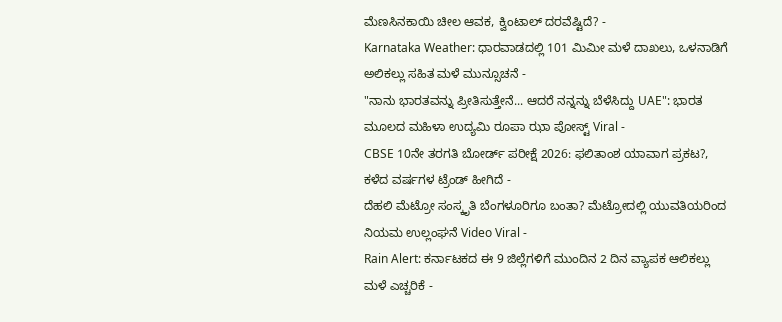ಮೆಣಸಿನಕಾಯಿ ಚೀಲ ಆವಕ, ಕ್ವಿಂಟಾಲ್ ದರವೆಷ್ಟಿದೆ? -
Karnataka Weather: ಧಾರವಾಡದಲ್ಲಿ 101 ಮಿಮೀ ಮಳೆ ದಾಖಲು, ಒಳನಾಡಿಗೆ ಅಲಿಕಲ್ಲು ಸಹಿತ ಮಳೆ ಮುನ್ಸೂಚನೆ -
"ನಾನು ಭಾರತವನ್ನು ಪ್ರೀತಿಸುತ್ತೇನೆ... ಆದರೆ ನನ್ನನ್ನು ಬೆಳೆಸಿದ್ದು UAE": ಭಾರತ ಮೂಲದ ಮಹಿಳಾ ಉದ್ಯಮಿ ರೂಪಾ ಝಾ ಪೋಸ್ಟ್ Viral -
CBSE 10ನೇ ತರಗತಿ ಬೋರ್ಡ್ ಪರೀಕ್ಷೆ 2026: ಫಲಿತಾಂಶ ಯಾವಾಗ ಪ್ರಕಟ?, ಕಳೆದ ವರ್ಷಗಳ ಟ್ರೆಂಡ್ ಹೀಗಿದೆ -
ದೆಹಲಿ ಮೆಟ್ರೋ ಸಂಸ್ಕೃತಿ ಬೆಂಗಳೂರಿಗೂ ಬಂತಾ? ಮೆಟ್ರೋದಲ್ಲಿ ಯುವತಿಯರಿಂದ ನಿಯಮ ಉಲ್ಲಂಘನೆ Video Viral -
Rain Alert: ಕರ್ನಾಟಕದ ಈ 9 ಜಿಲ್ಲೆಗಳಿಗೆ ಮುಂದಿನ 2 ದಿನ ವ್ಯಾಪಕ ಆಲಿಕಲ್ಲು ಮಳೆ ಎಚ್ಚರಿಕೆ -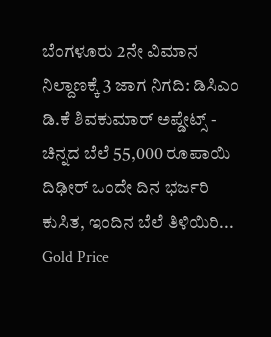ಬೆಂಗಳೂರು 2ನೇ ವಿಮಾನ ನಿಲ್ದಾಣಕ್ಕೆ 3 ಜಾಗ ನಿಗದಿ: ಡಿಸಿಎಂ ಡಿ.ಕೆ ಶಿವಕುಮಾರ್ ಅಪ್ಡೇಟ್ಸ್ -
ಚಿನ್ನದ ಬೆಲೆ 55,000 ರೂಪಾಯಿ ದಿಢೀರ್ ಒಂದೇ ದಿನ ಭರ್ಜರಿ ಕುಸಿತ, ಇಂದಿನ ಬೆಲೆ ತಿಳಿಯಿರಿ... Gold Price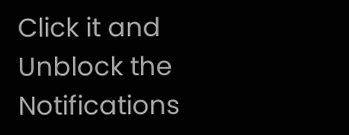Click it and Unblock the Notifications